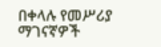በቀላሉ የመሥሪያ ማገናኛዎች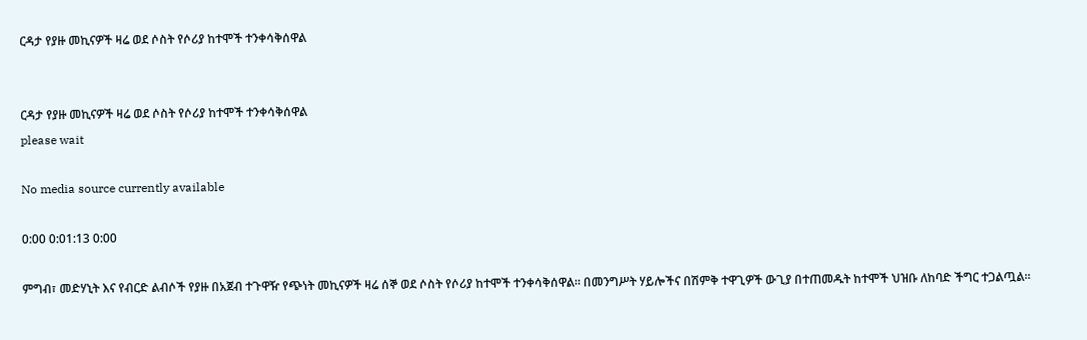ርዳታ የያዙ መኪናዎች ዛሬ ወደ ሶስት የሶሪያ ከተሞች ተንቀሳቅሰዋል


ርዳታ የያዙ መኪናዎች ዛሬ ወደ ሶስት የሶሪያ ከተሞች ተንቀሳቅሰዋል
please wait

No media source currently available

0:00 0:01:13 0:00

ምግብ፣ መድሃኒት እና የብርድ ልብሶች የያዙ በአጀብ ተጉዋዥ የጭነት መኪናዎች ዛሬ ሰኞ ወደ ሶስት የሶሪያ ከተሞች ተንቀሳቅሰዋል። በመንግሥት ሃይሎችና በሽምቅ ተዋጊዎች ውጊያ በተጠመዱት ከተሞች ህዝቡ ለከባድ ችግር ተጋልጧል።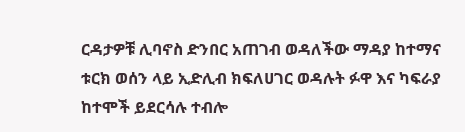ርዳታዎቹ ሊባኖስ ድንበር አጠገብ ወዳለችው ማዳያ ከተማና ቱርክ ወሰን ላይ ኢድሊብ ክፍለሀገር ወዳሉት ፉዋ እና ካፍራያ ከተሞች ይደርሳሉ ተብሎ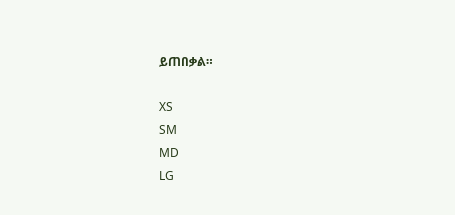ይጠበቃል።

XS
SM
MD
LG